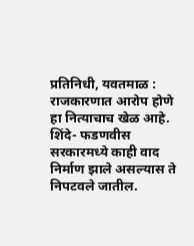प्रतिनिधी, यवतमाळ : राजकारणात आरोप होणे हा नित्याचाच खेळ आहे. शिंदे- फडणवीस सरकारमध्ये काही वाद निर्माण झाले असल्यास ते निपटवले जातील.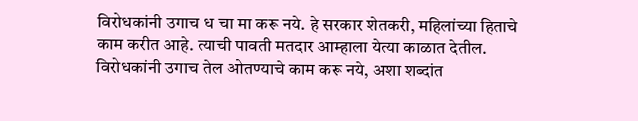विरोधकांनी उगाच ध चा मा करू नये. हे सरकार शेतकरी, महिलांच्या हिताचे काम करीत आहे. त्याची पावती मतदार आम्हाला येत्या काळात देतील. विरोधकांनी उगाच तेल ओतण्याचे काम करू नये, अशा शब्दांत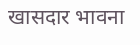खासदार भावना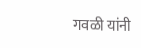गवळी यांनी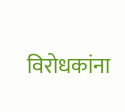विरोधकांना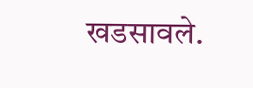खडसावले.